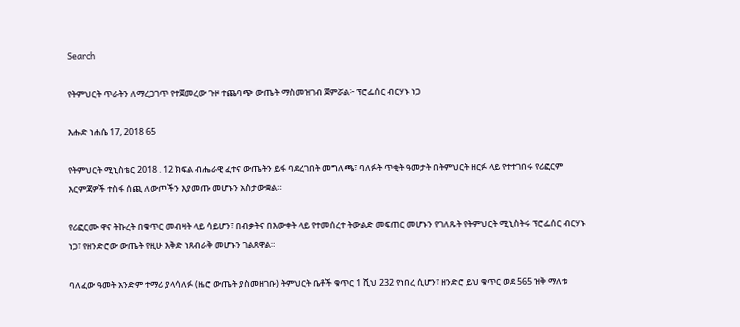Search

የትምህርት ጥራትን ለማረጋገጥ የተጀመረው ጉዞ ተጨባጭ ውጤት ማስመዝገብ ጀምሯል፦ ፕሮፌሰር ብርሃኑ ነጋ

እሑድ ነሐሴ 17, 2018 65

የትምህርት ሚኒስቴር 2018 . 12 ክፍል ብሔራዊ ፈተና ውጤትን ይፋ ባደረገበት መግለጫ፣ ባለፉት ጥቂት ዓመታት በትምህርት ዘርፉ ላይ የተተገበሩ የሪፎርም እርምጃዎች ተስፋ ሰጪ ለውጦችን እያመጡ መሆኑን አስታውቋል።

የሪፎርሙ ዋና ትኩረት በቁጥር መብዛት ላይ ሳይሆን፣ በብቃትና በእውቀት ላይ የተመሰረተ ትውልድ መፍጠር መሆኑን የገለጹት የትምህርት ሚኒስትሩ ፕሮፌሰር ብርሃኑ ነጋ፣ የዘንድሮው ውጤት የዚሁ እቅድ ነጸብራቅ መሆኑን ገልጸዋል።

ባለፈው ዓመት አንድም ተማሪ ያላሳለፉ (ዜሮ ውጤት ያስመዘገቡ) ትምህርት ቤቶች ቁጥር 1 ሺህ 232 የነበረ ሲሆን፣ ዘንድሮ ይህ ቁጥር ወደ 565 ዝቅ ማለቱ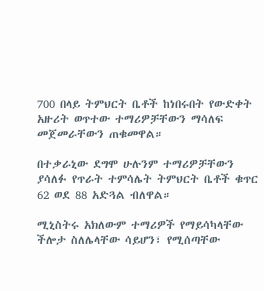700 በላይ ትምህርት ቤቶች ከነበሩበት የውድቀት አዙሪት ወጥተው ተማሪዎቻቸውን ማሳለፍ መጀመራቸውን ጠቁመዋል።

በተቃራኒው ደግሞ ሁሉንም ተማሪዎቻቸውን ያሳለፉ የጥራት ተምሳሌት ትምህርት ቤቶች ቁጥር 62 ወደ 88 አድጓል ብለዋል።

ሚኒስትሩ አክለውም ተማሪዎች የማይሳካላቸው ችሎታ ስለሌላቸው ሳይሆን፣ የሚሰጣቸው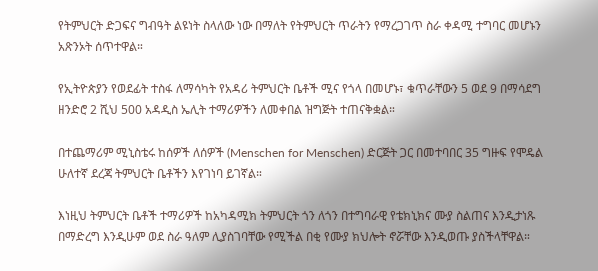የትምህርት ድጋፍና ግብዓት ልዩነት ስላለው ነው በማለት የትምህርት ጥራትን የማረጋገጥ ስራ ቀዳሚ ተግባር መሆኑን አጽንኦት ሰጥተዋል።

የኢትዮጵያን የወደፊት ተስፋ ለማሳካት የአዳሪ ትምህርት ቤቶች ሚና የጎላ በመሆኑ፣ ቁጥራቸውን 5 ወደ 9 በማሳደግ ዘንድሮ 2 ሺህ 500 አዳዲስ ኤሊት ተማሪዎችን ለመቀበል ዝግጅት ተጠናቅቋል።

በተጨማሪም ሚኒስቴሩ ከሰዎች ለሰዎች (Menschen for Menschen) ድርጅት ጋር በመተባበር 35 ግዙፍ የሞዴል ሁለተኛ ደረጃ ትምህርት ቤቶችን እየገነባ ይገኛል።

እነዚህ ትምህርት ቤቶች ተማሪዎች ከአካዳሚክ ትምህርት ጎን ለጎን በተግባራዊ የቴክኒክና ሙያ ስልጠና እንዲታነጹ በማድረግ እንዲሁም ወደ ስራ ዓለም ሊያስገባቸው የሚችል በቂ የሙያ ክህሎት ኖሯቸው እንዲወጡ ያስችላቸዋል።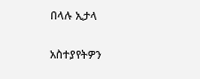በላሉ ኢታላ

አስተያየትዎን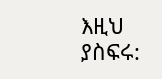እዚህ ያስፍሩ: